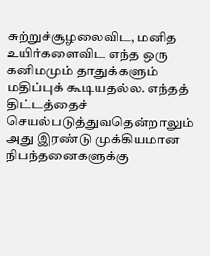சுற்றுச்சூழலைவிட, மனித உயிர்களைவிட எந்த ஒரு கனிமமும் தாதுக்களும் மதிப்புக் கூடியதல்ல. எந்தத் திட்டத்தைச் செயல்படுத்துவதென்றாலும் அது இரண்டு முக்கியமான நிபந்தனைகளுக்கு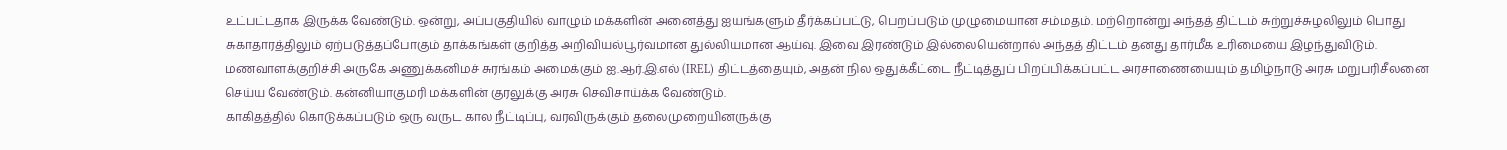உட்பட்டதாக இருக்க வேண்டும். ஒன்று, அப்பகுதியில் வாழும் மக்களின் அனைத்து ஐயங்களும் தீர்க்கப்பட்டு, பெறப்படும் முழுமையான சம்மதம். மற்றொன்று அந்தத் திட்டம் சுற்றுச்சுழலிலும் பொது சுகாதாரத்திலும் ஏற்படுத்தப்போகும் தாக்கங்கள் குறித்த அறிவியல்பூர்வமான துல்லியமான ஆய்வு. இவை இரண்டும் இல்லையென்றால் அந்தத் திட்டம் தனது தார்மீக உரிமையை இழந்துவிடும்.
மணவாளக்குறிச்சி அருகே அணுக்கனிமச் சுரங்கம் அமைக்கும் ஐ.ஆர்.இ.எல் (IREL) திட்டத்தையும், அதன் நில ஒதுக்கீட்டை நீட்டித்துப் பிறப்பிக்கப்பட்ட அரசாணையையும் தமிழ்நாடு அரசு மறுபரிசீலனை செய்ய வேண்டும். கன்னியாகுமரி மக்களின் குரலுக்கு அரசு செவிசாய்க்க வேண்டும்.
காகிதத்தில் கொடுக்கப்படும் ஒரு வருட கால நீட்டிப்பு, வரவிருக்கும் தலைமுறையினருக்கு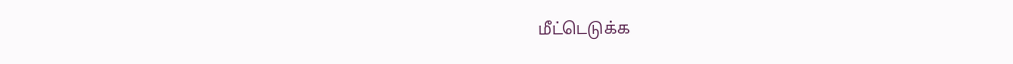மீட்டெடுக்க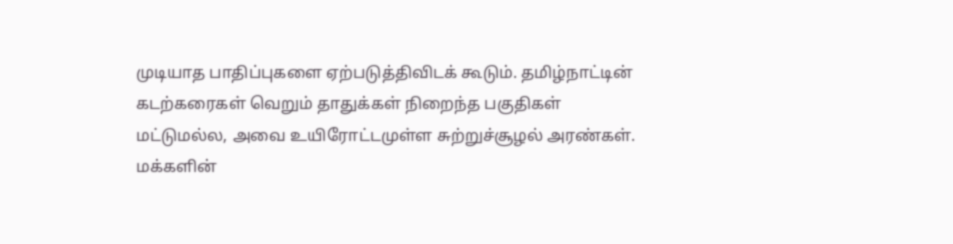முடியாத பாதிப்புகளை ஏற்படுத்திவிடக் கூடும். தமிழ்நாட்டின் கடற்கரைகள் வெறும் தாதுக்கள் நிறைந்த பகுதிகள் மட்டுமல்ல, அவை உயிரோட்டமுள்ள சுற்றுச்சூழல் அரண்கள்.
மக்களின்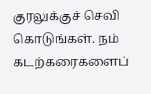குரலுக்குச் செவி கொடுங்கள். நம் கடற்கரைகளைப்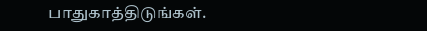பாதுகாத்திடுங்கள்.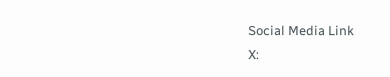Social Media Link
X: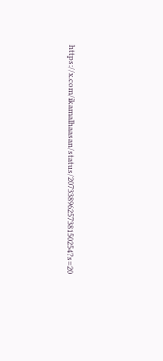https://x.com/ikamalhaasan/status/2073389625738150254?s=20